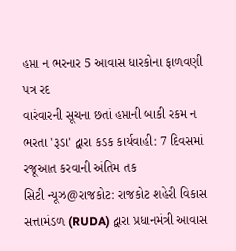હપ્તા ન ભરનાર 5 આવાસ ધારકોના ફાળવણી પત્ર રદ
વારંવારની સૂચના છતાં હપ્તાની બાકી રકમ ન ભરતા 'રૂડા' દ્વારા કડક કાર્યવાહી: 7 દિવસમાં રજૂઆત કરવાની અંતિમ તક
સિટી ન્યૂઝ@રાજકોટ: રાજકોટ શહેરી વિકાસ સત્તામંડળ (RUDA) દ્વારા પ્રધાનમંત્રી આવાસ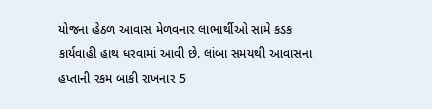યોજના હેઠળ આવાસ મેળવનાર લાભાર્થીઓ સામે કડક કાર્યવાહી હાથ ધરવામાં આવી છે. લાંબા સમયથી આવાસના હપ્તાની રકમ બાકી રાખનાર 5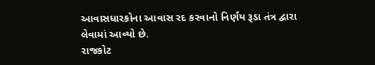આવાસધારકોના આવાસ રદ કરવાનો નિર્ણય રૂડા તંત્ર દ્વારા લેવામાં આવ્યો છે.
રાજકોટ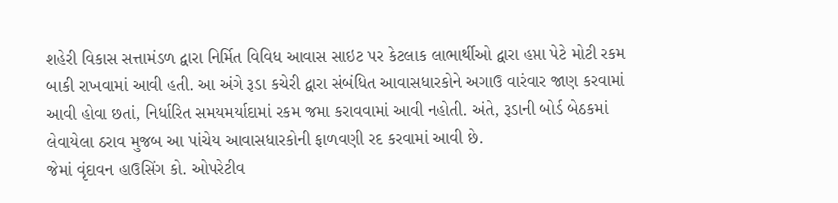શહેરી વિકાસ સત્તામંડળ દ્વારા નિર્મિત વિવિધ આવાસ સાઇટ પર કેટલાક લાભાર્થીઓ દ્વારા હપ્તા પેટે મોટી રકમ બાકી રાખવામાં આવી હતી. આ અંગે રૂડા કચેરી દ્વારા સંબંધિત આવાસધારકોને અગાઉ વારંવાર જાણ કરવામાં આવી હોવા છતાં, નિર્ધારિત સમયમર્યાદામાં રકમ જમા કરાવવામાં આવી નહોતી. અંતે, રૂડાની બોર્ડ બેઠકમાં લેવાયેલા ઠરાવ મુજબ આ પાંચેય આવાસધારકોની ફાળવણી રદ કરવામાં આવી છે.
જેમાં વૃંદાવન હાઉસિંગ કો. ઓપરેટીવ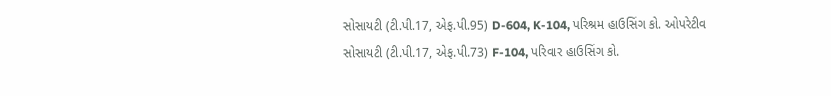સોસાયટી (ટી.પી.17, એફ.પી.95) D-604, K-104, પરિશ્રમ હાઉસિંગ કો. ઓપરેટીવ સોસાયટી (ટી.પી.17, એફ.પી.73) F-104, પરિવાર હાઉસિંગ કો.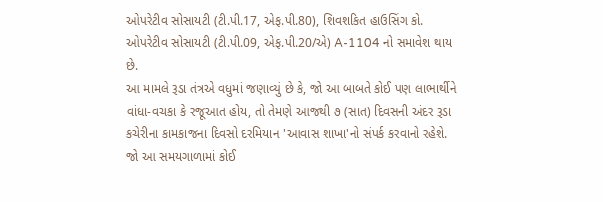ઓપરેટીવ સોસાયટી (ટી.પી.17, એફ.પી.80), શિવશકિત હાઉસિંગ કો. ઓપરેટીવ સોસાયટી (ટી.પી.09, એફ.પી.20/એ) A-1104 નો સમાવેશ થાય છે.
આ મામલે રૂડા તંત્રએ વધુમાં જણાવ્યું છે કે, જો આ બાબતે કોઈ પણ લાભાર્થીને વાંધા-વચકા કે રજૂઆત હોય, તો તેમણે આજથી ૭ (સાત) દિવસની અંદર રૂડા કચેરીના કામકાજના દિવસો દરમિયાન 'આવાસ શાખા'નો સંપર્ક કરવાનો રહેશે. જો આ સમયગાળામાં કોઈ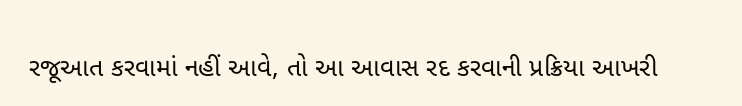રજૂઆત કરવામાં નહીં આવે, તો આ આવાસ રદ કરવાની પ્રક્રિયા આખરી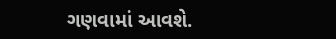ગણવામાં આવશે.